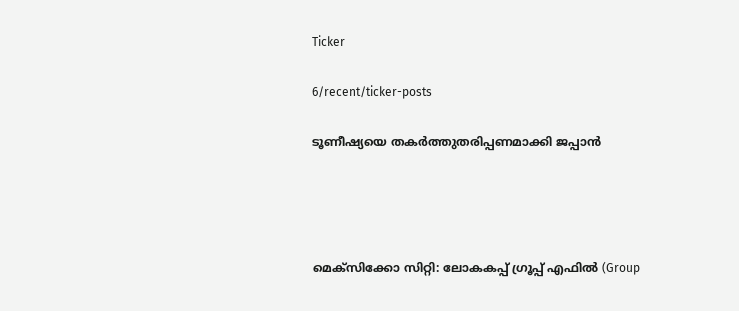Ticker

6/recent/ticker-posts

ടൂണീഷ്യയെ തകർത്തുതരിപ്പണമാക്കി ജപ്പാൻ




മെക്സിക്കോ സിറ്റി: ലോകകപ്പ് ഗ്രൂപ്പ് എഫിൽ (Group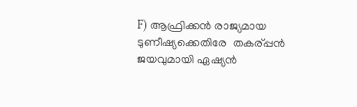F) ആഫ്രിക്കൻ രാജ്യമായ ടുണീഷ്യക്കെതിരേ  തകര്പ്പന്‍ ജയവുമായി ഏഷ്യൻ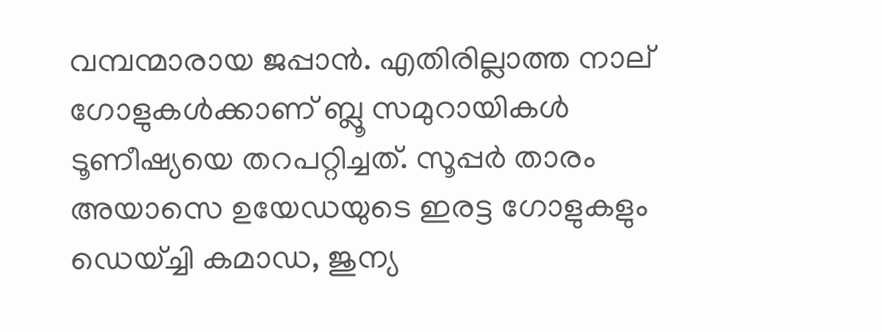വമ്പന്മാരായ ജപ്പാൻ. എതിരില്ലാത്ത നാല് ഗോളുകൾക്കാണ് ബ്ലൂ സമുറായികൾ ടൂണീഷ്യയെ തറപറ്റിച്ചത്. സൂപ്പർ താരം അയാസെ ഉയേഡയുടെ ഇരട്ട ഗോളുകളും ഡെയ്ച്ചി കമാഡ, ജുന്യ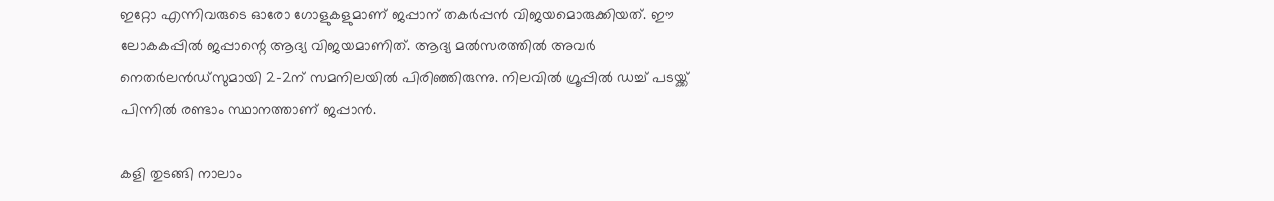ഇറ്റോ എന്നിവരുടെ ഓരോ ഗോളുകളുമാണ് ജപ്പാന് തകർപ്പൻ വിജയമൊരുക്കിയത്. ഈ ലോകകപ്പിൽ ജപ്പാന്റെ ആദ്യ വിജയമാണിത്. ആദ്യ മൽസരത്തിൽ അവർ നെതർലൻഡ്സുമായി 2-2ന് സമനിലയിൽ പിരിഞ്ഞിരുന്നു. നിലവിൽ ഗ്രൂപ്പിൽ ഡച്ച് പടയ്ക്ക് പിന്നിൽ രണ്ടാം സ്ഥാനത്താണ് ജപ്പാൻ.

കളി തുടങ്ങി നാലാം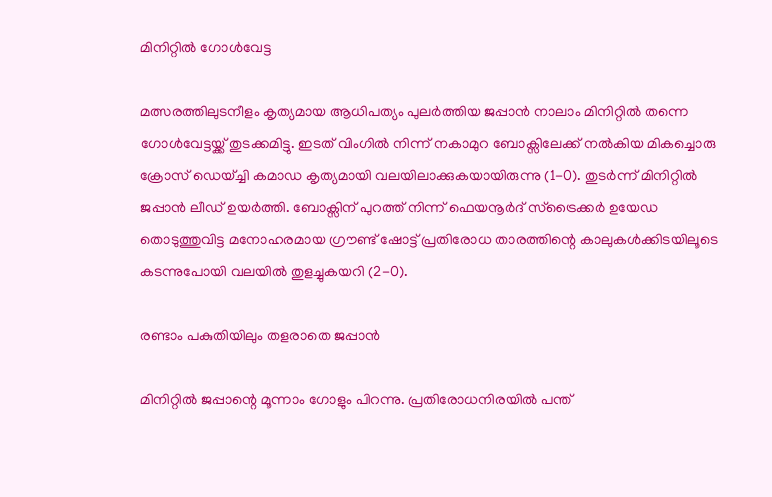മിനിറ്റിൽ ഗോൾവേട്ട

മത്സരത്തിലുടനീളം കൃത്യമായ ആധിപത്യം പുലർത്തിയ ജപ്പാൻ നാലാം മിനിറ്റിൽ തന്നെ ഗോൾവേട്ടയ്ക്ക് തുടക്കമിട്ടു. ഇടത് വിംഗിൽ നിന്ന് നകാമുറ ബോക്സിലേക്ക് നൽകിയ മികച്ചൊരു ക്രോസ് ഡെയ്ച്ചി കമാഡ കൃത്യമായി വലയിലാക്കുകയായിരുന്നു (1-0). തുടർന്ന് മിനിറ്റിൽ ജപ്പാൻ ലീഡ് ഉയർത്തി. ബോക്സിന് പുറത്ത് നിന്ന് ഫെയനൂർദ് സ്ട്രൈക്കർ ഉയേഡ തൊടുത്തുവിട്ട മനോഹരമായ ഗ്രൗണ്ട് ഷോട്ട് പ്രതിരോധ താരത്തിന്റെ കാലുകൾക്കിടയിലൂടെ കടന്നുപോയി വലയിൽ തുളച്ചുകയറി (2-0).

രണ്ടാം പകുതിയിലും തളരാതെ ജപ്പാൻ

മിനിറ്റിൽ ജപ്പാന്റെ മൂന്നാം ഗോളും പിറന്നു. പ്രതിരോധനിരയിൽ പന്ത്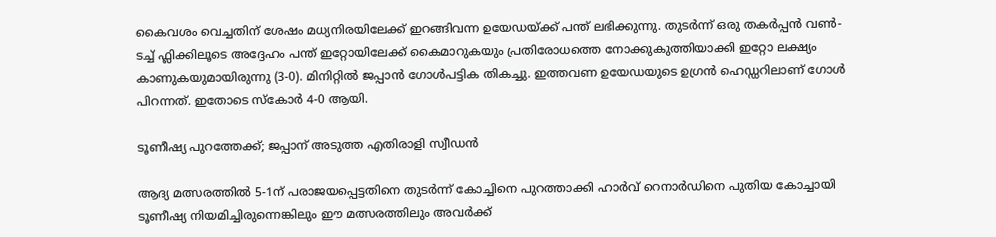കൈവശം വെച്ചതിന് ശേഷം മധ്യനിരയിലേക്ക് ഇറങ്ങിവന്ന ഉയേഡയ്ക്ക് പന്ത് ലഭിക്കുന്നു. തുടർന്ന് ഒരു തകർപ്പൻ വൺ-ടച്ച് ഫ്ലിക്കിലൂടെ അദ്ദേഹം പന്ത് ഇറ്റോയിലേക്ക് കൈമാറുകയും പ്രതിരോധത്തെ നോക്കുകുത്തിയാക്കി ഇറ്റോ ലക്ഷ്യം കാണുകയുമായിരുന്നു (3-0). മിനിറ്റിൽ ജപ്പാൻ ഗോൾപട്ടിക തികച്ചു. ഇത്തവണ ഉയേഡയുടെ ഉഗ്രൻ ഹെഡ്ഡറിലാണ് ഗോൾ പിറന്നത്. ഇതോടെ സ്കോർ 4-0 ആയി.

ടൂണീഷ്യ പുറത്തേക്ക്; ജപ്പാന് അടുത്ത എതിരാളി സ്വീഡൻ

ആദ്യ മത്സരത്തിൽ 5-1ന് പരാജയപ്പെട്ടതിനെ തുടർന്ന് കോച്ചിനെ പുറത്താക്കി ഹാർവ് റെനാർഡിനെ പുതിയ കോച്ചായി ടൂണീഷ്യ നിയമിച്ചിരുന്നെങ്കിലും ഈ മത്സരത്തിലും അവർക്ക്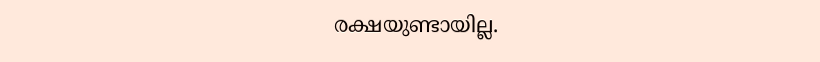രക്ഷയുണ്ടായില്ല.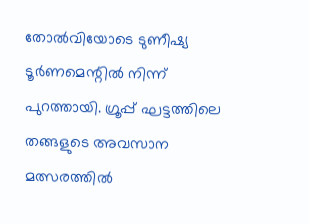തോൽവിയോടെ ടുണീഷ്യ ടൂർണമെന്റിൽ നിന്ന് പുറത്തായി. ഗ്രൂപ്പ് ഘട്ടത്തിലെ തങ്ങളുടെ അവസാന മത്സരത്തിൽ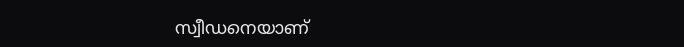സ്വീഡനെയാണ്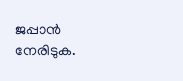ജപ്പാൻ നേരിടുക.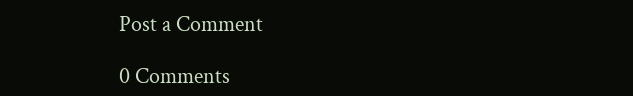Post a Comment

0 Comments